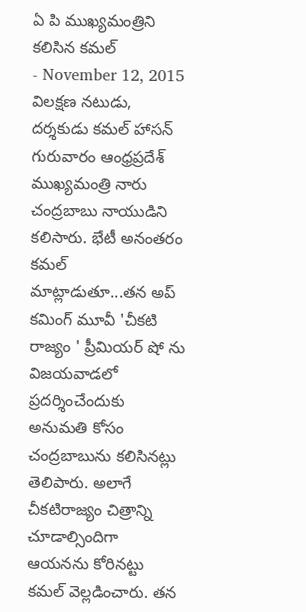ఏ పి ముఖ్యమంత్రిని కలిసిన కమల్
- November 12, 2015
విలక్షణ నటుడు, దర్శకుడు కమల్ హాసన్ గురువారం ఆంధ్రప్రదేశ్ ముఖ్యమంత్రి నారు చంద్రబాబు నాయుడిని కలిసారు. భేటీ అనంతరం కమల్ మాట్లాడుతూ...తన అప్ కమింగ్ మూవీ 'చీకటి రాజ్యం ' ప్రీమియర్ షో ను విజయవాడలో ప్రదర్శించేందుకు అనుమతి కోసం చంద్రబాబును కలిసినట్లు తెలిపారు. అలాగే చీకటిరాజ్యం చిత్రాన్ని చూడాల్సిందిగా ఆయనను కోరినట్టు కమల్ వెల్లడించారు. తన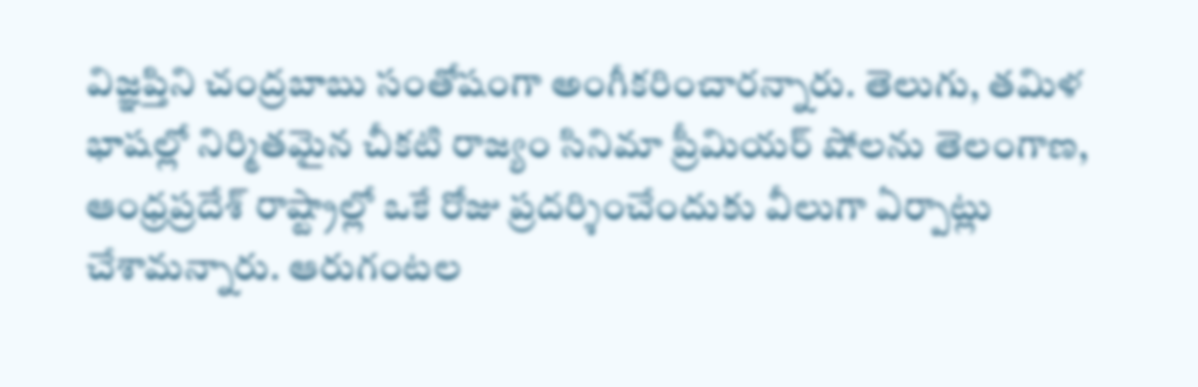విజ్ఞప్తిని చంద్రబాబు సంతోషంగా అంగీకరించారన్నారు. తెలుగు, తమిళ భాషల్లో నిర్మితమైన చీకటి రాజ్యం సినిమా ప్రీమియర్ షోలను తెలంగాణ, ఆంధ్రప్రదేశ్ రాష్ట్రాల్లో ఒకే రోజు ప్రదర్శించేందుకు వీలుగా ఏర్పాట్లు చేశామన్నారు. ఆరుగంటల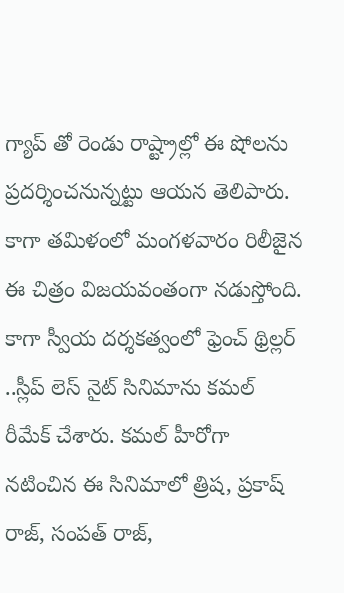గ్యాప్ తో రెండు రాష్ట్రాల్లో ఈ షోలను ప్రదర్శించనున్నట్టు ఆయన తెలిపారు. కాగా తమిళంలో మంగళవారం రిలీజైన ఈ చిత్రం విజయవంతంగా నడుస్తోంది. కాగా స్వీయ దర్శకత్వంలో ఫ్రెంచ్ థ్రిల్లర్ ..స్లీప్ లెస్ నైట్ సినిమాను కమల్ రీమేక్ చేశారు. కమల్ హీరోగా నటించిన ఈ సినిమాలో త్రిష, ప్రకాష్ రాజ్, సంపత్ రాజ్,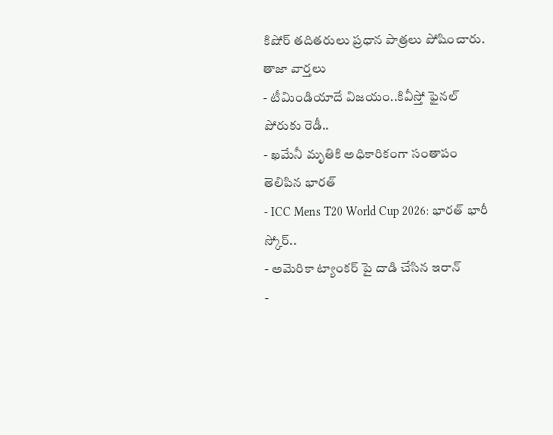కిషోర్ తదితరులు ప్రధాన పాత్రలు పోషించారు.
తాజా వార్తలు
- టీమిండియాదే విజయం..కివీస్తో ఫైనల్ పోరుకు రెడీ..
- ఖమేనీ మృతికి అధికారికంగా సంతాపం తెలిపిన భారత్
- ICC Mens T20 World Cup 2026: భారత్ భారీ స్కోర్..
- అమెరికా ట్యాంకర్ పై దాడి చేసిన ఇరాన్
-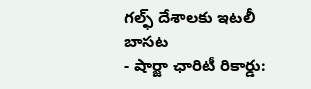గల్ఫ్ దేశాలకు ఇటలీ బాసట
- షార్జా ఛారిటీ రికార్డు: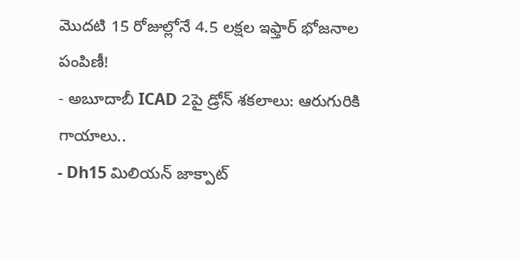మొదటి 15 రోజుల్లోనే 4.5 లక్షల ఇఫ్తార్ భోజనాల పంపిణీ!
- అబూదాబీ ICAD 2పై డ్రోన్ శకలాలు: ఆరుగురికి గాయాలు..
- Dh15 మిలియన్ జాక్పాట్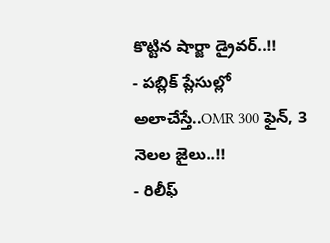కొట్టిన షార్జా డ్రైవర్..!!
- పబ్లిక్ ప్లేసుల్లో అలాచేస్తే..OMR 300 ఫైన్, 3 నెలల జైలు..!!
- రిలీఫ్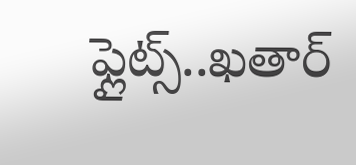ఫ్లైట్స్..ఖతార్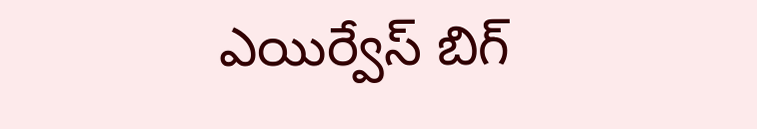ఎయిర్వేస్ బిగ్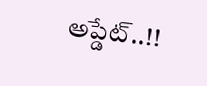అప్డేట్..!!